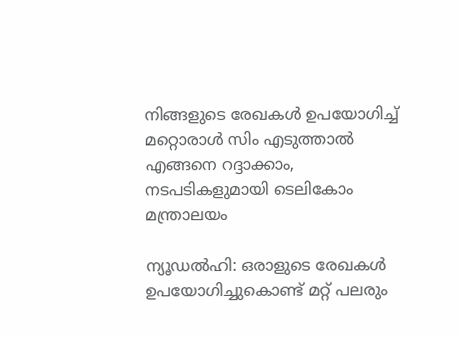നിങ്ങളുടെ രേഖകൾ ഉപയോഗിച്ച് മറ്റൊരാൾ സിം എടുത്താൽ എങ്ങനെ റദ്ദാക്കാം, നടപടികളുമായി ടെലികോം മന്ത്രാലയം

ന്യൂഡല്‍ഹി: ഒരാളുടെ രേഖകള്‍ ഉപയോഗിച്ചുകൊണ്ട് മറ്റ് പലരും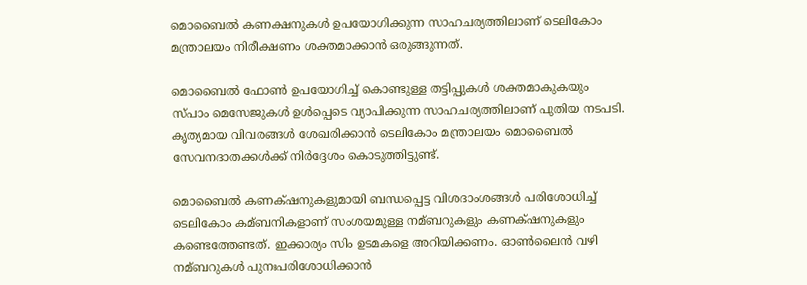മൊബൈല്‍ കണക്ഷനുകള്‍ ഉപയോഗിക്കുന്ന സാഹചര്യത്തിലാണ് ടെലികോം മന്ത്രാലയം നിരീക്ഷണം ശക്തമാക്കാന്‍ ഒരുങ്ങുന്നത്.

മൊബൈല്‍ ഫോണ്‍ ഉപയോഗിച്ച്‌ കൊണ്ടുള്ള തട്ടിപ്പുകള്‍ ശക്തമാകുകയും സ്പാം മെസേജുകള്‍ ഉള്‍പ്പെടെ വ്യാപിക്കുന്ന സാഹചര്യത്തിലാണ് പുതിയ നടപടി. കൃത്യമായ വിവരങ്ങള്‍ ശേഖരിക്കാന്‍ ടെലികോം മന്ത്രാലയം മൊബൈല്‍ സേവനദാതക്കള്‍ക്ക് നിര്‍ദ്ദേശം കൊടുത്തിട്ടുണ്ട്.

മൊബൈല്‍ കണക്‌ഷനുകളുമായി ബന്ധപ്പെട്ട വിശദാംശങ്ങള്‍ പരിശോധിച്ച്‌ ടെലികോം കമ്ബനികളാണ് സംശയമുള്ള നമ്ബറുകളും കണക‍്ഷനുകളും കണ്ടെത്തേണ്ടത്. ഇക്കാര്യം സിം ഉടമകളെ അറിയിക്കണം. ഓണ്‍ലൈന്‍ വഴി നമ്ബറുകള്‍ പുനഃപരിശോധിക്കാന്‍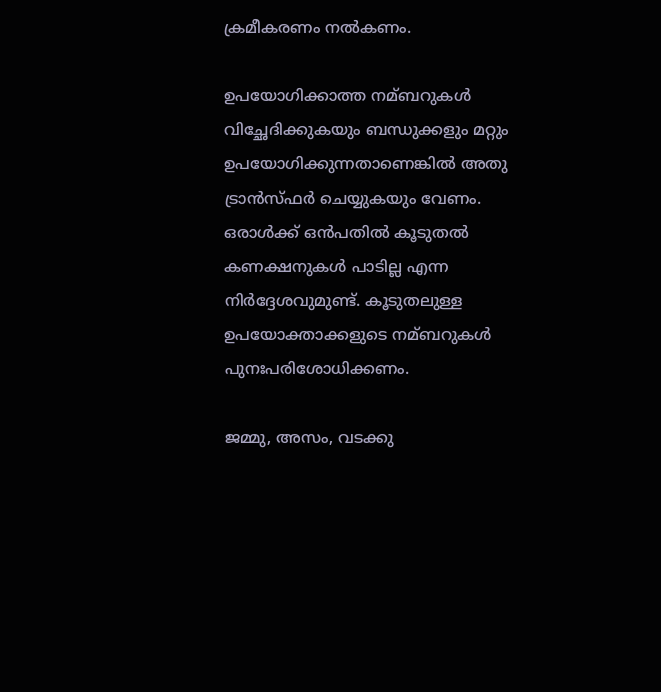ക്രമീകരണം നല്‍കണം.

ഉപയോഗിക്കാത്ത നമ്ബറുകള്‍ വിച്ഛേദിക്കുകയും ബന്ധുക്കളും മറ്റും ഉപയോഗിക്കുന്നതാണെങ്കില്‍ അതു ട്രാന്‍സ്ഫര്‍ ചെയ്യുകയും വേണം. ഒരാള്‍ക്ക് ഒന്‍പതില്‍ കൂടുതല്‍ കണക്ഷനുകള്‍ പാടില്ല എന്ന നിര്‍ദ്ദേശവുമുണ്ട്. കൂടുതലുള്ള ഉപയോക്താക്കളുടെ നമ്ബറുകള്‍ പുനഃപരിശോധിക്കണം.

ജമ്മു, അസം, വടക്കു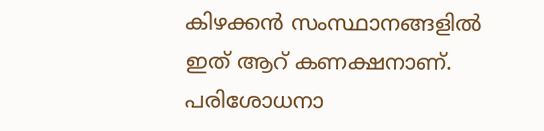കിഴക്കന്‍ സംസ്ഥാനങ്ങളില്‍ ഇത് ആറ് കണക്ഷനാണ്. പരിശോധനാ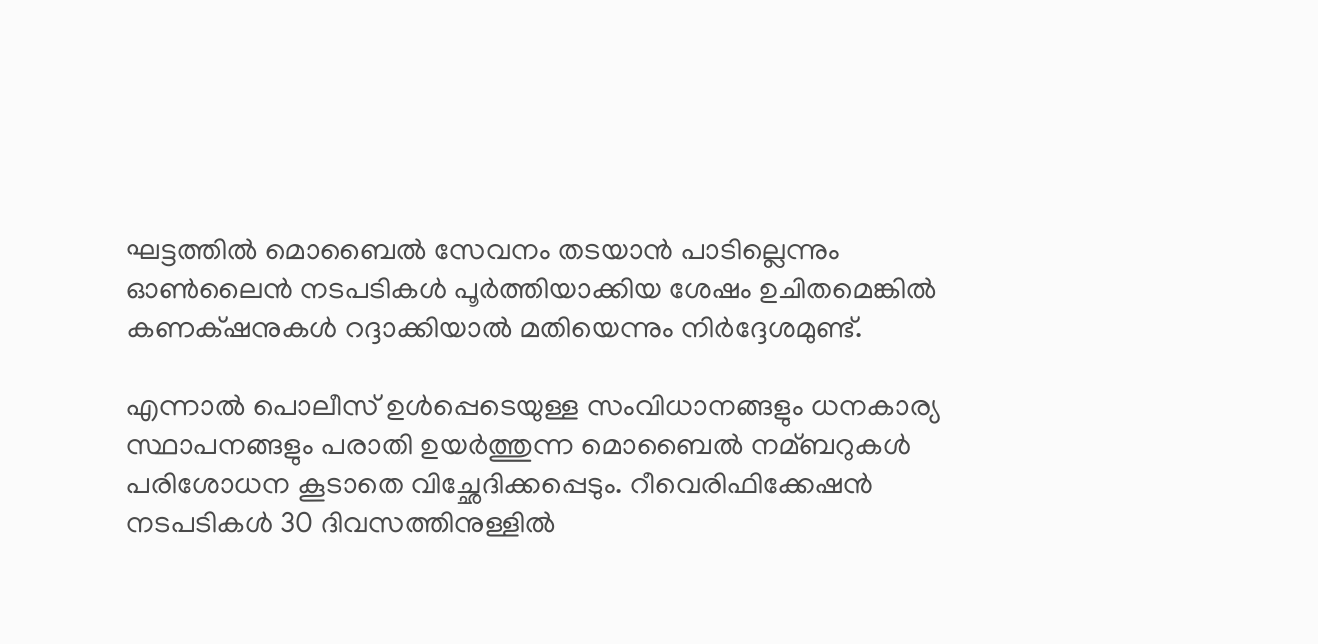ഘട്ടത്തില്‍ മൊബൈല്‍ സേവനം തടയാന്‍ പാടില്ലെന്നും ഓണ്‍ലൈന്‍ നടപടികള്‍ പൂര്‍ത്തിയാക്കിയ ശേഷം ഉചിതമെങ്കില്‍ കണക‍്ഷനുകള്‍ റദ്ദാക്കിയാല്‍ മതിയെന്നും നിര്‍ദ്ദേശമുണ്ട്.

എന്നാല്‍ പൊലീസ് ഉള്‍പ്പെടെയുള്ള സംവിധാനങ്ങളും ധനകാര്യ സ്ഥാപനങ്ങളും പരാതി ഉയര്‍ത്തുന്ന മൊബൈല്‍ നമ്ബറുകള്‍ പരിശോധന കൂടാതെ വിച്ഛേദിക്കപ്പെടും. റീവെരിഫിക്കേഷന്‍ നടപടികള്‍ 30 ദിവസത്തിനുള്ളില്‍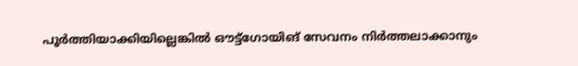പൂര്‍ത്തിയാക്കിയില്ലെങ്കില്‍ ഔട്ട്ഗോയിങ് സേവനം നിര്‍ത്തലാക്കാനും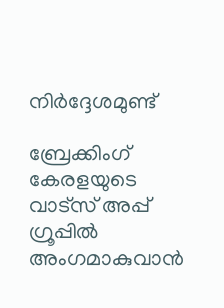നിര്‍ദ്ദേശമുണ്ട്

ബ്രേക്കിംഗ് കേരളയുടെ വാട്സ് അപ്പ് ഗ്രൂപ്പിൽ അംഗമാകുവാൻ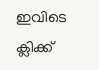ഇവിടെ ക്ലിക്ക്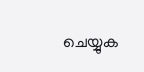ചെയ്യുക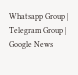Whatsapp Group | Telegram Group | Google News